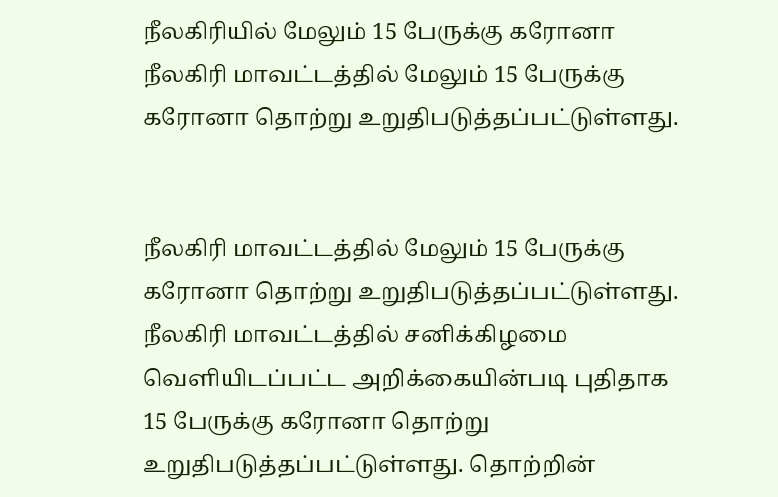நீலகிரியில் மேலும் 15 பேருக்கு கரோனா
நீலகிரி மாவட்டத்தில் மேலும் 15 பேருக்கு கரோனா தொற்று உறுதிபடுத்தப்பட்டுள்ளது.


நீலகிரி மாவட்டத்தில் மேலும் 15 பேருக்கு கரோனா தொற்று உறுதிபடுத்தப்பட்டுள்ளது.
நீலகிரி மாவட்டத்தில் சனிக்கிழமை வெளியிடப்பட்ட அறிக்கையின்படி புதிதாக 15 பேருக்கு கரோனா தொற்று உறுதிபடுத்தப்பட்டுள்ளது. தொற்றின்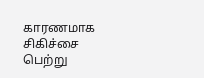காரணமாக சிகிச்சை பெற்று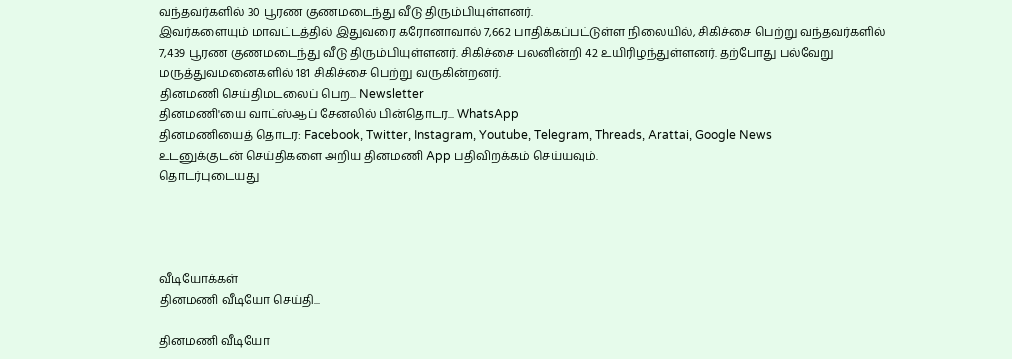வந்தவர்களில் 30 பூரண குணமடைந்து வீடு திரும்பியுள்ளனர்.
இவர்களையும் மாவட்டத்தில் இதுவரை கரோனாவால் 7,662 பாதிக்கப்பட்டுள்ள நிலையில், சிகிச்சை பெற்று வந்தவர்களில் 7,439 பூரண குணமடைந்து வீடு திரும்பியுள்ளனர். சிகிச்சை பலனின்றி 42 உயிரிழந்துள்ளனர். தற்போது பல்வேறு மருத்துவமனைகளில் 181 சிகிச்சை பெற்று வருகின்றனர்.
தினமணி செய்திமடலைப் பெற... Newsletter
தினமணி'யை வாட்ஸ்ஆப் சேனலில் பின்தொடர... WhatsApp
தினமணியைத் தொடர: Facebook, Twitter, Instagram, Youtube, Telegram, Threads, Arattai, Google News
உடனுக்குடன் செய்திகளை அறிய தினமணி App பதிவிறக்கம் செய்யவும்.
தொடர்புடையது




வீடியோக்கள்
தினமணி வீடியோ செய்தி...

தினமணி வீடியோ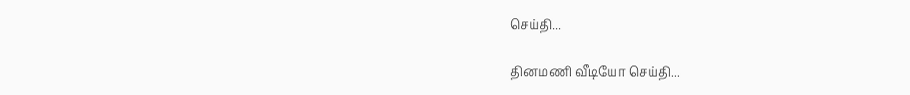செய்தி...

தினமணி வீடியோ செய்தி...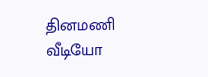தினமணி வீடியோ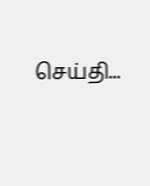செய்தி...